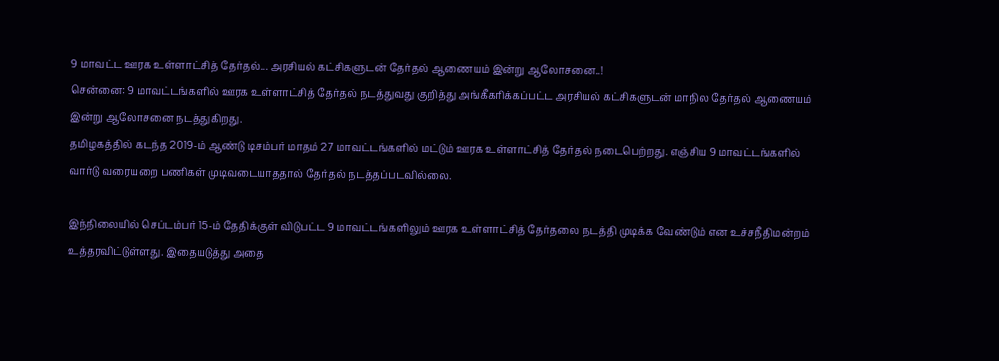9 மாவட்ட ஊரக உள்ளாட்சித் தேர்தல்... அரசியல் கட்சிகளுடன் தேர்தல் ஆணையம் இன்று ஆலோசனை..!
சென்னை: 9 மாவட்டங்களில் ஊரக உள்ளாட்சித் தேர்தல் நடத்துவது குறித்து அங்கீகரிக்கப்பட்ட அரசியல் கட்சிகளுடன் மாநில தேர்தல் ஆணையம் இன்று ஆலோசனை நடத்துகிறது.
தமிழகத்தில் கடந்த 2019-ம் ஆண்டு டிசம்பர் மாதம் 27 மாவட்டங்களில் மட்டும் ஊரக உள்ளாட்சித் தேர்தல் நடைபெற்றது. எஞ்சிய 9 மாவட்டங்களில் வார்டு வரையறை பணிகள் முடிவடையாததால் தேர்தல் நடத்தப்படவில்லை.

இந்நிலையில் செப்டம்பர் 15-ம் தேதிக்குள் விடுபட்ட 9 மாவட்டங்களிலும் ஊரக உள்ளாட்சித் தேர்தலை நடத்தி முடிக்க வேண்டும் என உச்சநீதிமன்றம் உத்தரவிட்டுள்ளது. இதையடுத்து அதை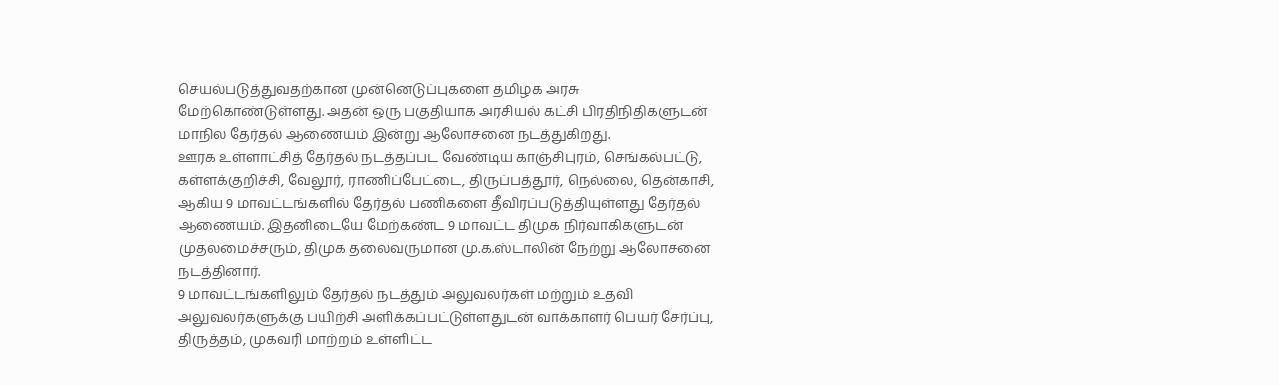செயல்படுத்துவதற்கான முன்னெடுப்புகளை தமிழக அரசு மேற்கொண்டுள்ளது. அதன் ஒரு பகுதியாக அரசியல் கட்சி பிரதிநிதிகளுடன் மாநில தேர்தல் ஆணையம் இன்று ஆலோசனை நடத்துகிறது.
ஊரக உள்ளாட்சித் தேர்தல் நடத்தப்பட வேண்டிய காஞ்சிபுரம், செங்கல்பட்டு, கள்ளக்குறிச்சி, வேலூர், ராணிப்பேட்டை, திருப்பத்தூர், நெல்லை, தென்காசி, ஆகிய 9 மாவட்டங்களில் தேர்தல் பணிகளை தீவிரப்படுத்தியுள்ளது தேர்தல் ஆணையம். இதனிடையே மேற்கண்ட 9 மாவட்ட திமுக நிர்வாகிகளுடன் முதலமைச்சரும், திமுக தலைவருமான மு.க.ஸ்டாலின் நேற்று ஆலோசனை நடத்தினார்.
9 மாவட்டங்களிலும் தேர்தல் நடத்தும் அலுவலர்கள் மற்றும் உதவி அலுவலர்களுக்கு பயிற்சி அளிக்கப்பட்டுள்ளதுடன் வாக்காளர் பெயர் சேர்ப்பு, திருத்தம், முகவரி மாற்றம் உள்ளிட்ட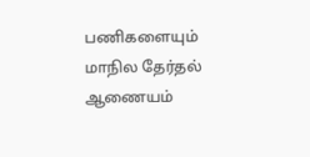பணிகளையும் மாநில தேர்தல் ஆணையம்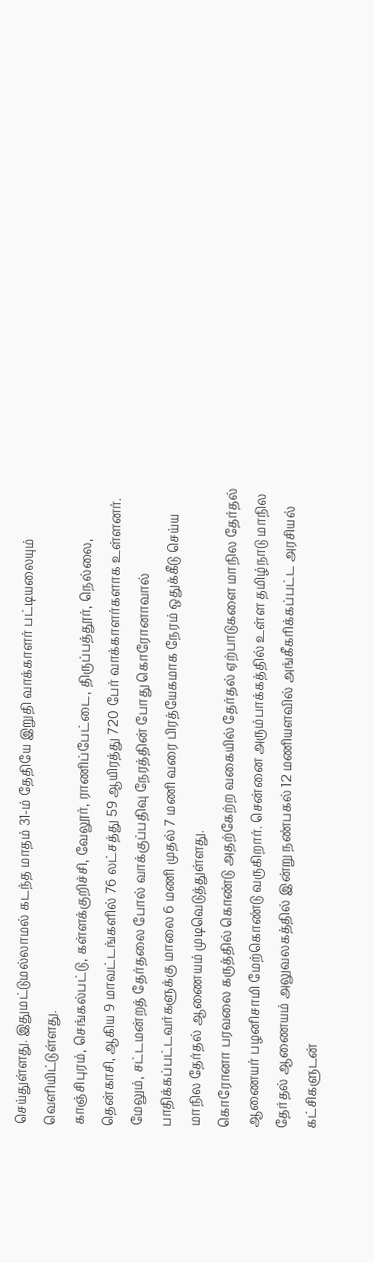செய்துள்ளது. இதுமட்டுமல்லாமல் கடந்த மாதம் 31-ம் தேதியே இறுதி வாக்காளர் பட்டியலையும் வெளியிட்டுள்ளது.
காஞ்சிபுரம், செங்கல்பட்டு, கள்ளக்குறிச்சி, வேலூர், ராணிப்பேட்டை, திருப்பத்தூர், நெல்லை, தென்காசி, ஆகிய 9 மாவட்டங்களில் 76 லட்சத்து 59 ஆயிரத்து 720 பேர் வாக்காளர்களாக உள்ளனர். மேலும், சட்டமன்றத் தேர்தலை போல் வாக்குப்பதிவு நேரத்தின் போது கொரோனாவால் பாதிக்கப்பட்டவர்களுக்கு மாலை 6 மணி முதல் 7 மணி வரை பிரத்யேகமாக நேரம் ஒதுக்கீடு செய்ய மாநில தேர்தல் ஆணையம் முடிவெடுத்துள்ளது.
கொரோனா பரவலை கருத்தில் கொண்டு அதற்கேற்ற வகையில் தேர்தல் ஏற்பாடுகளை மாநில தேர்தல் ஆணையர் பழனிசாமி மேற்கொண்டு வருகிறார். சென்னை அரும்பாக்கத்தில் உள்ள தமிழ்நாடு மாநில தேர்தல் ஆணையம் அலுவலகத்தில் இன்று நண்பகல் 12 மணியளவில் அங்கீகரிக்கப்பட்ட அரசியல் கட்சிகளுடன்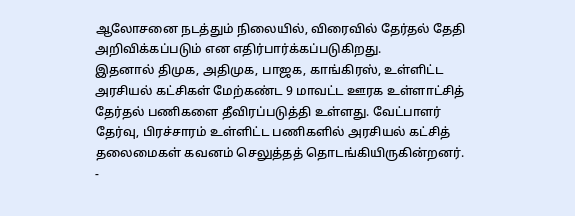ஆலோசனை நடத்தும் நிலையில், விரைவில் தேர்தல் தேதி அறிவிக்கப்படும் என எதிர்பார்க்கப்படுகிறது.
இதனால் திமுக, அதிமுக, பாஜக, காங்கிரஸ், உள்ளிட்ட அரசியல் கட்சிகள் மேற்கண்ட 9 மாவட்ட ஊரக உள்ளாட்சித் தேர்தல் பணிகளை தீவிரப்படுத்தி உள்ளது. வேட்பாளர் தேர்வு, பிரச்சாரம் உள்ளிட்ட பணிகளில் அரசியல் கட்சித் தலைமைகள் கவனம் செலுத்தத் தொடங்கியிருகின்றனர்.
-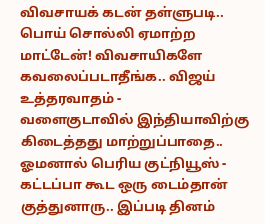விவசாயக் கடன் தள்ளுபடி.. பொய் சொல்லி ஏமாற்ற மாட்டேன்! விவசாயிகளே கவலைப்படாதீங்க.. விஜய் உத்தரவாதம் -
வளைகுடாவில் இந்தியாவிற்கு கிடைத்தது மாற்றுப்பாதை.. ஓமனால் பெரிய குட்நியூஸ் -
கட்டப்பா கூட ஒரு டைம்தான் குத்துனாரு.. இப்படி தினம்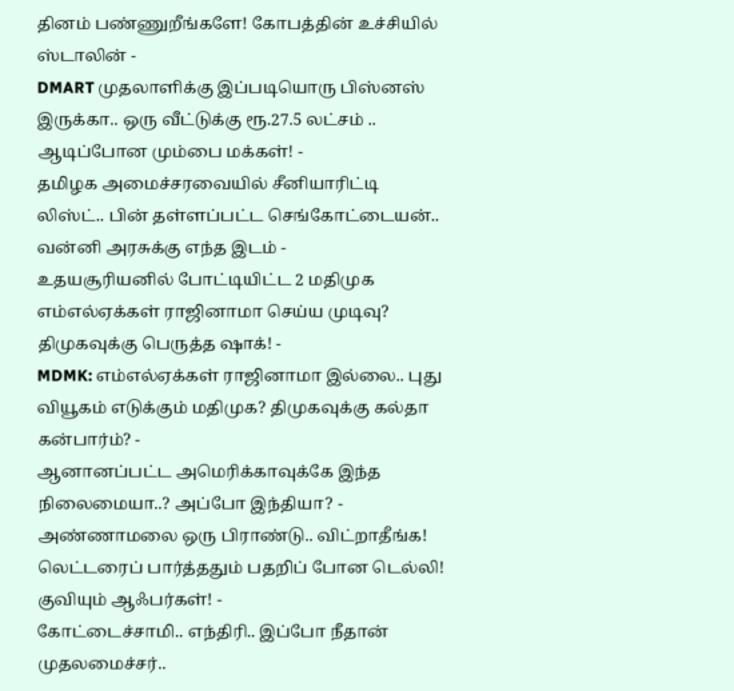தினம் பண்ணுறீங்களே! கோபத்தின் உச்சியில் ஸ்டாலின் -
DMART முதலாளிக்கு இப்படியொரு பிஸ்னஸ் இருக்கா.. ஒரு வீட்டுக்கு ரூ.27.5 லட்சம் .. ஆடிப்போன மும்பை மக்கள்! -
தமிழக அமைச்சரவையில் சீனியாரிட்டி லிஸ்ட்.. பின் தள்ளப்பட்ட செங்கோட்டையன்.. வன்னி அரசுக்கு எந்த இடம் -
உதயசூரியனில் போட்டியிட்ட 2 மதிமுக எம்எல்ஏக்கள் ராஜினாமா செய்ய முடிவு? திமுகவுக்கு பெருத்த ஷாக்! -
MDMK: எம்எல்ஏக்கள் ராஜினாமா இல்லை.. புது வியூகம் எடுக்கும் மதிமுக? திமுகவுக்கு கல்தா கன்பார்ம்? -
ஆனானப்பட்ட அமெரிக்காவுக்கே இந்த நிலைமையா..? அப்போ இந்தியா? -
அண்ணாமலை ஒரு பிராண்டு.. விட்றாதீங்க! லெட்டரைப் பார்த்ததும் பதறிப் போன டெல்லி! குவியும் ஆஃபர்கள்! -
கோட்டைச்சாமி.. எந்திரி.. இப்போ நீதான் முதலமைச்சர்..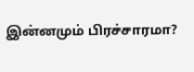இன்னமும் பிரச்சாரமா?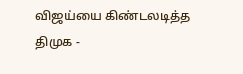விஜய்யை கிண்டலடித்த திமுக -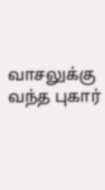வாசலுக்கு வந்த புகார்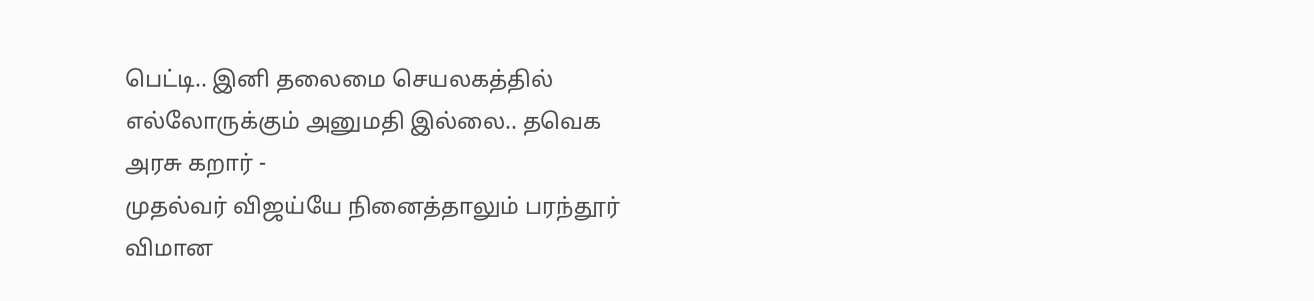பெட்டி.. இனி தலைமை செயலகத்தில் எல்லோருக்கும் அனுமதி இல்லை.. தவெக அரசு கறார் -
முதல்வர் விஜய்யே நினைத்தாலும் பரந்தூர் விமான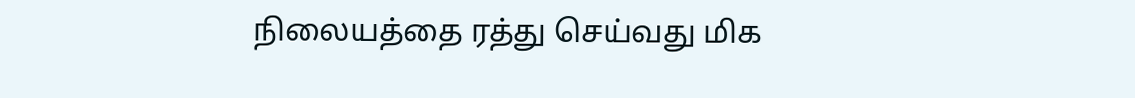நிலையத்தை ரத்து செய்வது மிக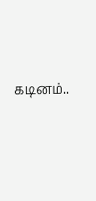கடினம்..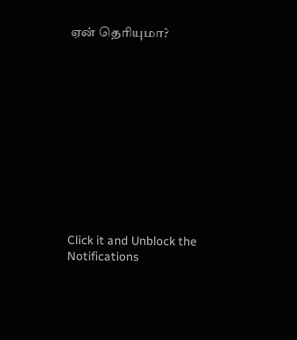ஏன் தெரியுமா?












Click it and Unblock the Notifications